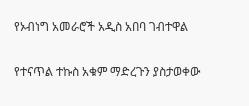የኦብነግ አመራሮች አዲስ አበባ ገብተዋል

የተናጥል ተኩስ አቁም ማድረጉን ያስታወቀው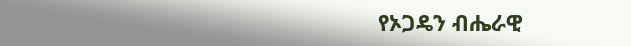የኦጋዴን ብሔራዊ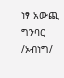ነፃ አውጪ ግንባር /ኦብነግ/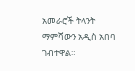አመራሮች ትላንት ማምሻውን አዲስ አበባ ገብተዋል።